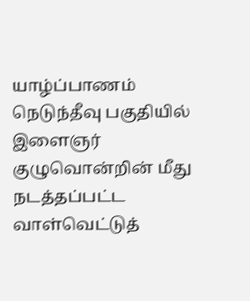யாழ்ப்பாணம் நெடுந்தீவு பகுதியில் இளைஞர் குழுவொன்றின் மீது நடத்தப்பட்ட வாள்வெட்டுத்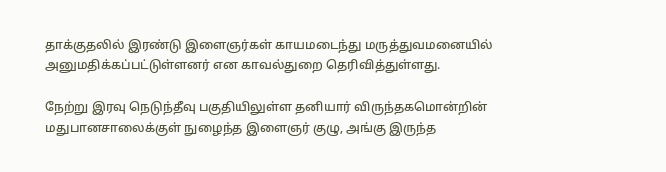தாக்குதலில் இரண்டு இளைஞர்கள் காயமடைந்து மருத்துவமனையில் அனுமதிக்கப்பட்டுள்ளனர் என காவல்துறை தெரிவித்துள்ளது.

நேற்று இரவு நெடுந்தீவு பகுதியிலுள்ள தனியார் விருந்தகமொன்றின் மதுபானசாலைக்குள் நுழைந்த இளைஞர் குழு, அங்கு இருந்த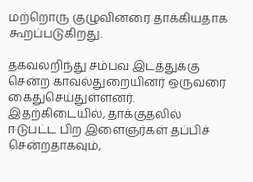மற்றொரு குழுவினரை தாக்கியதாக கூறப்படுகிறது.

தகவலறிந்து சம்பவ இடத்துக்கு சென்ற காவல்துறையினர் ஒருவரை கைதுசெய்துள்ளனர். இதற்கிடையில், தாக்குதலில் ஈடுபட்ட பிற இளைஞர்கள் தப்பிச் சென்றதாகவும்,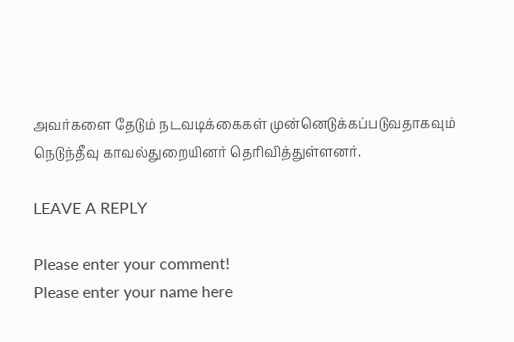அவர்களை தேடும் நடவடிக்கைகள் முன்னெடுக்கப்படுவதாகவும் நெடுந்தீவு காவல்துறையினர் தெரிவித்துள்ளனர்.

LEAVE A REPLY

Please enter your comment!
Please enter your name here